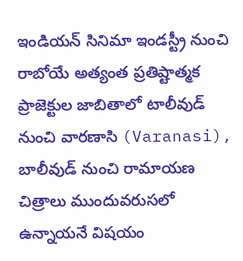ఇండియన్ సినిమా ఇండస్ట్రీ నుంచి రాబోయే అత్యంత ప్రతిష్టాత్మక ప్రాజెక్టుల జాబితాలో టాలీవుడ్ నుంచి వారణాసి (Varanasi), బాలీవుడ్ నుంచి రామాయణ చిత్రాలు ముందువరుసలో ఉన్నాయనే విషయం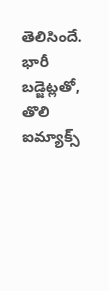తెలిసిందే. భారీ బడ్జెట్లతో, తొలి ఐమ్యాక్స్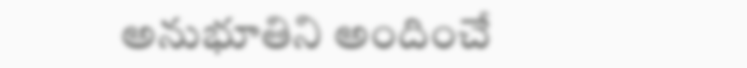అనుభూతిని అందించే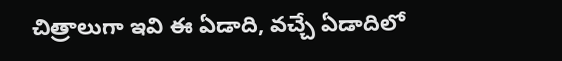చిత్రాలుగా ఇవి ఈ ఏడాది, వచ్చే ఏడాదిలో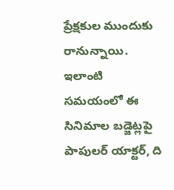ప్రేక్షకుల ముందుకు రానున్నాయి.
ఇలాంటి సమయంలో ఈ సినిమాల బడ్జెట్లపై పాపులర్ యాక్టర్, ది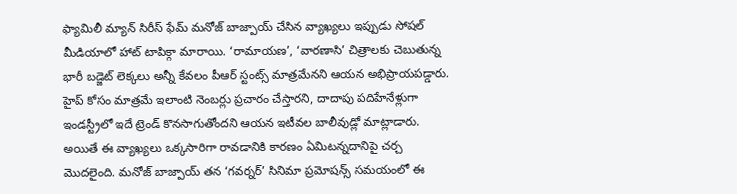ఫ్యామిలీ మ్యాన్ సిరీస్ ఫేమ్ మనోజ్ బాజ్పాయ్ చేసిన వ్యాఖ్యలు ఇప్పుడు సోషల్ మీడియాలో హాట్ టాపిక్గా మారాయి. ‘రామాయణ’, ‘వారణాసి’ చిత్రాలకు చెబుతున్న భారీ బడ్జెట్ లెక్కలు అన్నీ కేవలం పీఆర్ స్టంట్స్ మాత్రమేనని ఆయన అభిప్రాయపడ్డారు. హైప్ కోసం మాత్రమే ఇలాంటి నెంబర్లు ప్రచారం చేస్తారని, దాదాపు పదిహేనేళ్లుగా ఇండస్ట్రీలో ఇదే ట్రెండ్ కొనసాగుతోందని ఆయన ఇటీవల బాలీవుడ్లో మాట్లాడారు.
అయితే ఈ వ్యాఖ్యలు ఒక్కసారిగా రావడానికి కారణం ఏమిటన్నదానిపై చర్చ మొదలైంది. మనోజ్ బాజ్పాయ్ తన ‘గవర్నర్’ సినిమా ప్రమోషన్స్ సమయంలో ఈ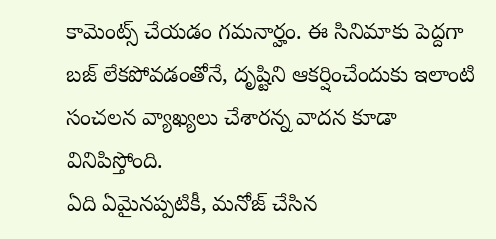కామెంట్స్ చేయడం గమనార్హం. ఈ సినిమాకు పెద్దగా బజ్ లేకపోవడంతోనే, దృష్టిని ఆకర్షించేందుకు ఇలాంటి సంచలన వ్యాఖ్యలు చేశారన్న వాదన కూడా వినిపిస్తోంది.
ఏది ఏమైనప్పటికీ, మనోజ్ చేసిన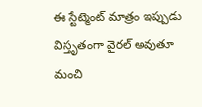ఈ స్టేట్మెంట్ మాత్రం ఇప్పుడు విస్తృతంగా వైరల్ అవుతూ మంచి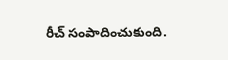రీచ్ సంపాదించుకుంది.